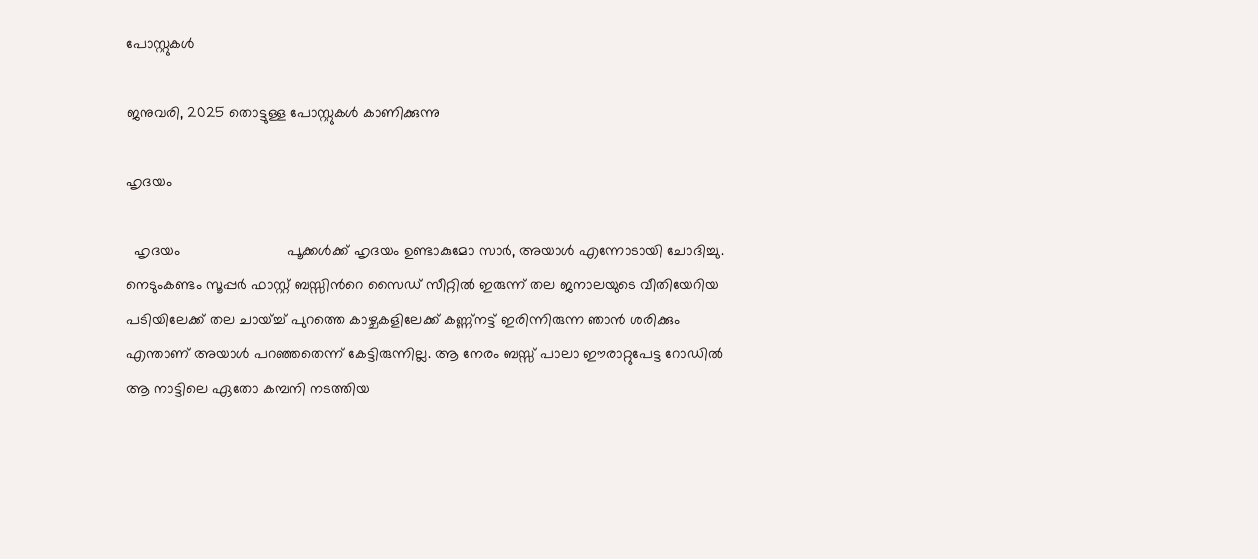പോസ്റ്റുകള്‍

ജനുവരി, 2025 തൊട്ടുള്ള പോസ്റ്റുകൾ കാണിക്കുന്നു

ഹൃദയം

  ഹൃദയം                          പൂക്കള്‍ക്ക് ഹൃദയം ഉണ്ടാകുമോ സാര്‍, അയാള്‍ എന്നോടായി ചോദിച്ചു. നെടുംകണ്ടം സൂപ്പര്‍ ഫാസ്റ്റ് ബസ്സിന്‍റെ സൈഡ് സീറ്റില്‍ ഇരുന്ന് തല ജനാലയുടെ വീതിയേറിയ പടിയിലേക്ക് തല ചായ്ച്ച് പുറത്തെ കാഴ്ചകളിലേക്ക് കണ്ണ്നട്ട് ഇരിന്നിരുന്ന ഞാന്‍ ശരിക്കും എന്താണ് അയാള്‍ പറഞ്ഞതെന്ന് കേട്ടിരുന്നില്ല. ആ നേരം ബസ്സ്‌ പാലാ ഈരാറ്റുപേട്ട റോഡില്‍ ആ നാട്ടിലെ ഏതോ കമ്പനി നടത്തിയ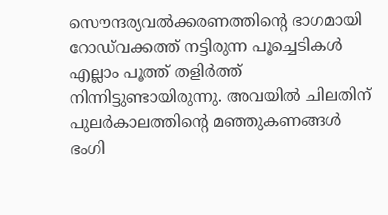സൌന്ദര്യവല്‍ക്കരണത്തിന്‍റെ ഭാഗമായി റോഡ്‌വക്കത്ത് നട്ടിരുന്ന പൂച്ചെടികള്‍ എല്ലാം പൂത്ത് തളിര്‍ത്ത് നിന്നിട്ടുണ്ടായിരുന്നു. അവയില്‍ ചിലതിന് പുലര്‍കാലത്തിന്‍റെ മഞ്ഞുകണങ്ങള്‍ ഭംഗി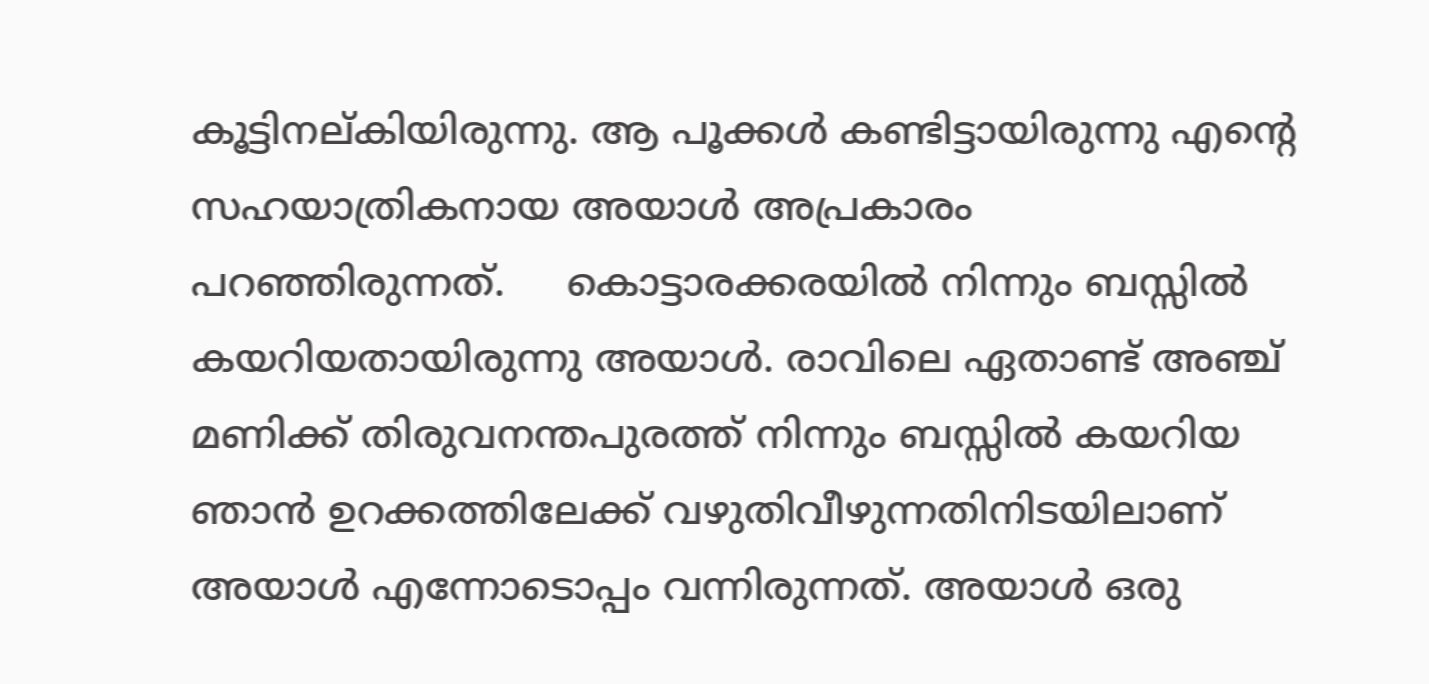കൂട്ടിനല്കിയിരുന്നു. ആ പൂക്കള്‍ കണ്ടിട്ടായിരുന്നു എന്‍റെ സഹയാത്രികനായ അയാള്‍ അപ്രകാരം പറഞ്ഞിരുന്നത്.     കൊട്ടാരക്കരയില്‍ നിന്നും ബസ്സില്‍ കയറിയതായിരുന്നു അയാള്‍. രാവിലെ ഏതാണ്ട് അഞ്ച് മണിക്ക് തിരുവനന്തപുരത്ത് നിന്നും ബസ്സില്‍ കയറിയ ഞാന്‍ ഉറക്കത്തിലേക്ക് വഴുതിവീഴുന്നതിനിടയിലാണ് അയാള്‍ എന്നോടൊപ്പം വന്നിരുന്നത്. അയാള്‍ ഒരു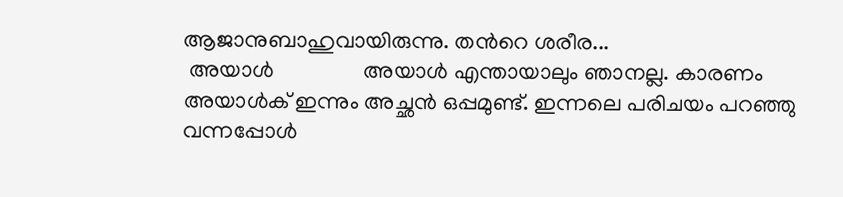ആജാനുബാഹുവായിരുന്നു. തന്‍റെ ശരീര...
 അയാള്‍                അയാള്‍ എന്തായാലും ഞാനല്ല. കാരണം അയാള്‍ക് ഇന്നും അച്ഛന്‍ ഒപ്പമുണ്ട്. ഇന്നലെ പരിചയം പറഞ്ഞു വന്നപ്പോള്‍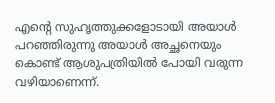എന്റെ സുഹൃത്തുക്കളോടായി അയാള്‍ പറഞ്ഞിരുന്നു അയാള്‍ അച്ഛനെയും കൊണ്ട് ആശുപത്രിയില്‍ പോയി വരുന്ന വഴിയാണെന്ന്.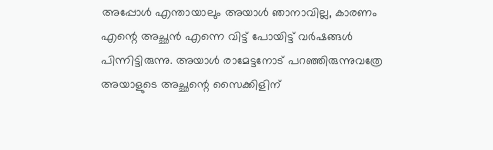അപ്പോള്‍ എന്തായാലും അയാള്‍ ഞാനാവില്ല, കാരണം എന്റെ അച്ഛന്‍ എന്നെ വിട്ട് പോയിട്ട് വര്‍ഷങ്ങള്‍ പിന്നിട്ടിരുന്നു. അയാള്‍ രാമേട്ടനോട് പറഞ്ഞിരുന്നുവത്രേ അയാളുടെ അച്ഛന്റെ സൈക്കിളിന്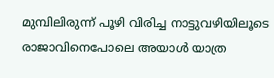മുമ്പിലിരുന്ന് പൂഴി വിരിച്ച നാട്ടുവഴിയിലൂടെ രാജാവിനെപോലെ അയാള്‍ യാത്ര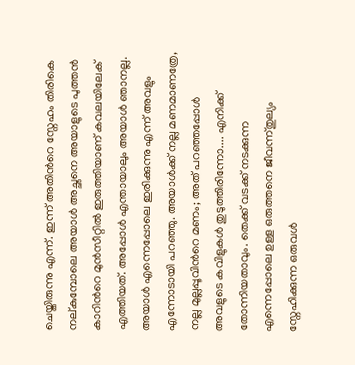ചെയ്തിരുന്നു എന്ന്. ഇന്ന് അതിന്‍റെ സ്നേഹം തിരികെ നല്കുമ്പോലെ അയാള്‍ അച്ഛനെ അയാളുടെ പുത്തന്‍ കാറിന്‍റെ മുന്‍സീറ്റില്‍ ഇരുത്തിയാണ്‌ കവലയിലേക് എത്തിയത്. അപ്പോള്‍ എന്തായാലും അയാള്‍ ഞാനല്ല. അയാള്‍ എന്നെപ്പോലെ ഇരിക്കുന്നു എന്ന് അവളും എന്നോടായി പറഞ്ഞു. അയാള്‍ക്ക് നല്ല മണമാണത്രേ, നല്ല മുല്ലപ്പൂവിന്‍റെ മണം; അത് പറഞ്ഞപ്പോള്‍ അവളുടെ കവിളുകള്‍ തുടുത്തിരിന്നോ.... എനിക്ക് തോന്നിയതാവും. തെക്ക് വടക്ക് നടക്കുന്ന എന്നെപ്പോലെ ഉള്ള ഒരുത്തനെ ജീവന്ന്തുല്യം സ്നേഹിക്കുന്ന ഒരുവള്‍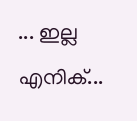... ഇല്ല എനിക്...